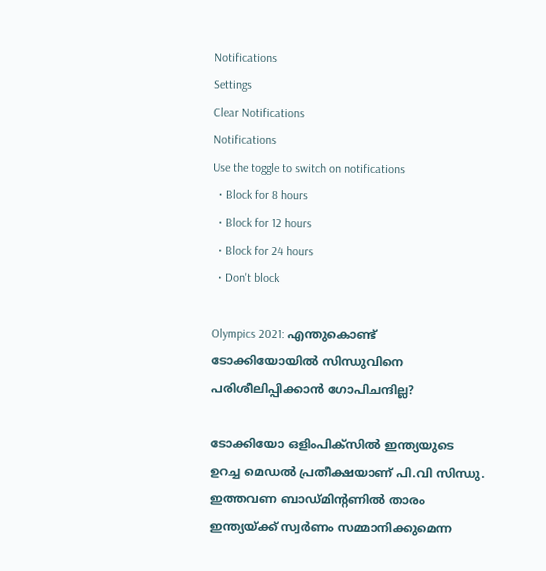Notifications
Settings
Clear Notifications
Notifications
Use the toggle to switch on notifications
  • Block for 8 hours
  • Block for 12 hours
  • Block for 24 hours
  • Don't block

Olympics 2021: എന്തുകൊണ്ട് ടോക്കിയോയിൽ സിന്ധുവിനെ പരിശീലിപ്പിക്കാൻ ഗോപിചന്ദില്ല?

ടോക്കിയോ ഒളിംപിക്സിൽ ഇന്ത്യയുടെ ഉറച്ച മെഡൽ പ്രതീക്ഷയാണ് പി.വി സിന്ധു. ഇത്തവണ ബാഡ്മിന്റണിൽ താരം ഇന്ത്യയ്ക്ക് സ്വർണം സമ്മാനിക്കുമെന്ന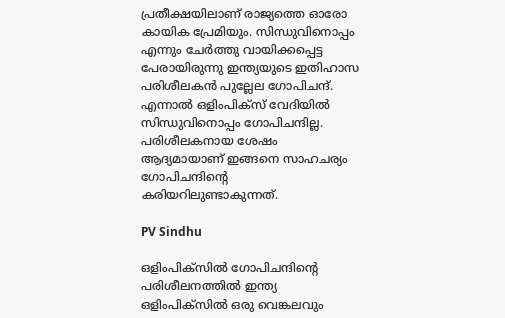പ്രതീക്ഷയിലാണ് രാജ്യത്തെ ഓരോ കായിക പ്രേമിയും. സിന്ധുവിനൊപ്പം എന്നും ചേർത്തു വായിക്കപ്പെട്ട പേരായിരുന്നു ഇന്ത്യയുടെ ഇതിഹാസ പരിശീലകൻ പുല്ലേല ഗോപിചന്ദ്. എന്നാൽ ഒളിംപിക്സ് വേദിയിൽ സിന്ധുവിനൊപ്പം ഗോപിചന്ദില്ല. പരിശീലകനായ ശേഷം ആദ്യമായാണ് ഇങ്ങനെ സാഹചര്യം ഗോപിചന്ദിന്റെ കരിയറിലുണ്ടാകുന്നത്.

PV Sindhu

ഒളിംപിക്സിൽ ഗോപിചന്ദിന്റെ പരിശീലനത്തിൽ ഇന്ത്യ ഒളിംപിക്സിൽ ഒരു വെങ്കലവും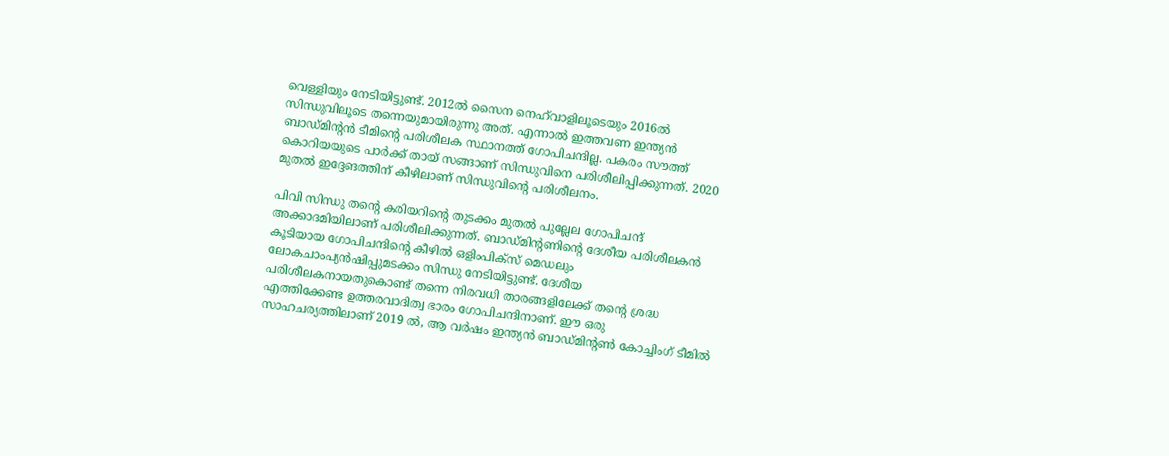വെള്ളിയും നേടിയിട്ടുണ്ട്. 2012ൽ സൈന നെഹ്‌വാളിലൂടെയും 2016ൽ സിന്ധുവിലൂടെ തന്നെയുമായിരുന്നു അത്. എന്നാൽ ഇത്തവണ ഇന്ത്യൻ ബാഡ്മിന്റൻ ടീമിന്റെ പരിശീലക സ്ഥാനത്ത് ഗോപിചന്ദില്ല. പകരം സൗത്ത് കൊറിയയുടെ പാർക്ക് തായ് സങ്ങാണ് സിന്ധുവിനെ പരിശീലിപ്പിക്കുന്നത്. 2020 മുതൽ ഇദ്ദേങത്തിന് കീഴിലാണ് സിന്ധുവിന്റെ പരിശീലനം.

പിവി സിന്ധു തന്റെ കരിയറിന്റെ തുടക്കം മുതൽ പുല്ലേല ഗോപിചന്ദ് അക്കാദമിയിലാണ് പരിശീലിക്കുന്നത്. ബാഡ്മിന്റണിന്റെ ദേശീയ പരിശീലകൻ കൂടിയായ ഗോപിചന്ദിന്റെ കീഴിൽ ഒളിംപിക്സ് മെഡലും ലോകചാംപ്യൻഷിപ്പുമടക്കം സിന്ധു നേടിയിട്ടുണ്ട്. ദേശീയ പരിശീലകനായതുകൊണ്ട് തന്നെ നിരവധി താരങ്ങളിലേക്ക് തന്റെ ശ്രദ്ധ എത്തിക്കേണ്ട ഉത്തരവാദിത്വ ഭാരം ഗോപിചന്ദിനാണ്. ഈ ഒരു സാഹചര്യത്തിലാണ് 2019 ൽ, ആ വർഷം ഇന്ത്യൻ ബാഡ്മിന്റൺ കോച്ചിംഗ് ടീമിൽ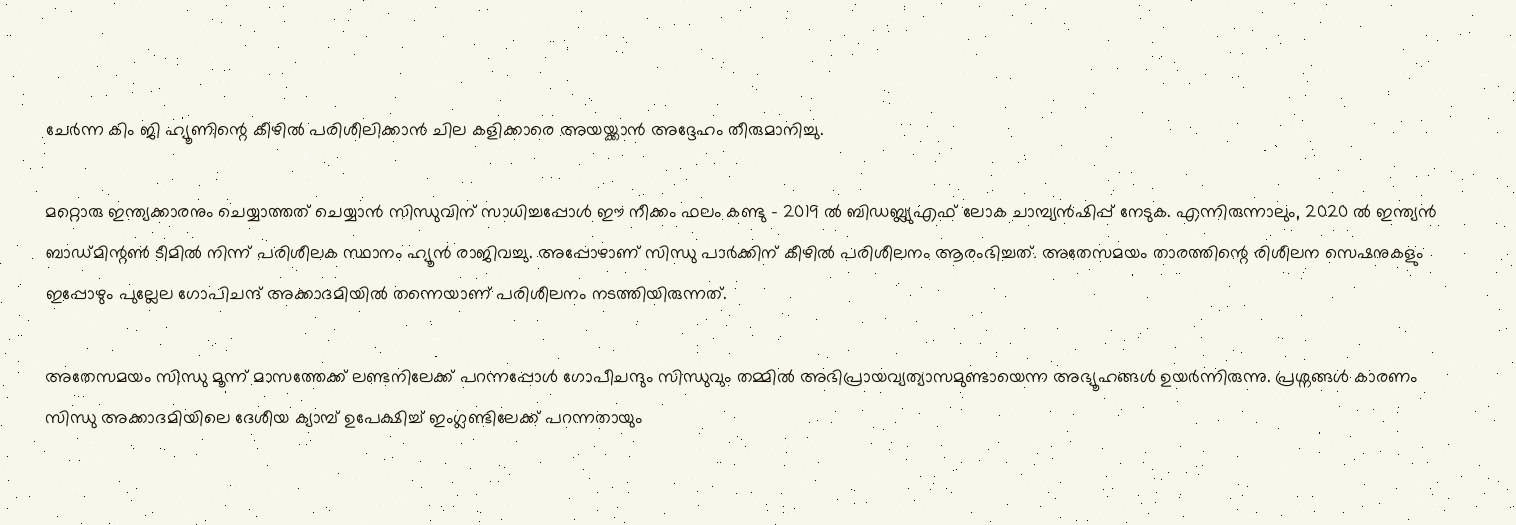ചേർന്ന കിം ജി ഹ്യൂണിന്റെ കീഴിൽ പരിശീലിക്കാൻ ചില കളിക്കാരെ അയയ്ക്കാൻ അദ്ദേഹം തീരുമാനിച്ചു.

മറ്റൊരു ഇന്ത്യക്കാരനും ചെയ്യാത്തത് ചെയ്യാൻ സിന്ധുവിന് സാധിച്ചപ്പോൾ ഈ നീക്കം ഫലം കണ്ടു - 2019 ൽ ബിഡബ്ല്യുഎഫ് ലോക ചാമ്പ്യൻഷിപ്പ് നേടുക. എന്നിരുന്നാലും, 2020 ൽ ഇന്ത്യൻ ബാഡ്മിന്റൺ ടീമിൽ നിന്ന് പരിശീലക സ്ഥാനം ഹ്യൂൻ രാജിവച്ചു. അപ്പോഴാണ് സിന്ധു പാർക്കിന് കീഴിൽ പരിശീലനം ആരംഭിച്ചത്. അതേസമയം താരത്തിന്റെ രിശീലന സെഷനുകളും ഇപ്പോഴും പുല്ലേല ഗോപിചന്ദ് അക്കാദമിയിൽ തന്നെയാണ് പരിശീലനം നടത്തിയിരുന്നത്.

അതേസമയം സിന്ധു മൂന്ന് മാസത്തേക്ക് ലണ്ടനിലേക്ക് പറന്നപ്പോൾ ഗോപീചന്ദും സിന്ധുവും തമ്മിൽ അഭിപ്രായവ്യത്യാസമുണ്ടായെന്ന അഭ്യൂഹങ്ങൾ ഉയർന്നിരുന്നു. പ്രശ്നങ്ങൾ കാരണം സിന്ധു അക്കാദമിയിലെ ദേശീയ ക്യാമ്പ് ഉപേക്ഷിച്ച് ഇംഗ്ലണ്ടിലേക്ക് പറന്നതായും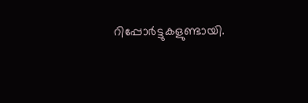റിപ്പോർട്ടുകളുണ്ടായി.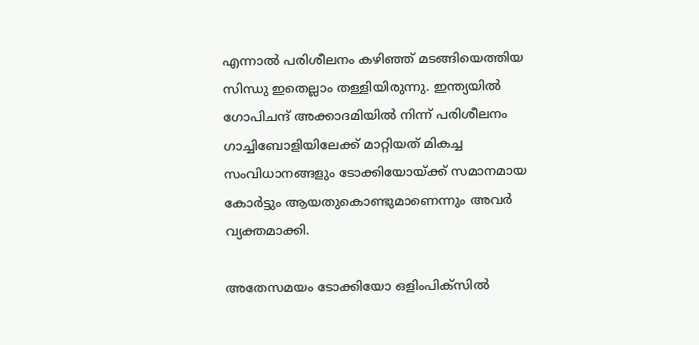എന്നാൽ പരിശീലനം കഴിഞ്ഞ് മടങ്ങിയെത്തിയ സിന്ധു ഇതെല്ലാം തള്ളിയിരുന്നു. ഇന്ത്യയിൽ ഗോപിചന്ദ് അക്കാദമിയിൽ നിന്ന് പരിശീലനം ഗാച്ചിബോളിയിലേക്ക് മാറ്റിയത് മികച്ച സംവിധാനങ്ങളും ടോക്കിയോയ്ക്ക് സമാനമായ കോർട്ടും ആയതുകൊണ്ടുമാണെന്നും അവർ വ്യക്തമാക്കി.

അതേസമയം ടോക്കിയോ ഒളിംപിക്സിൽ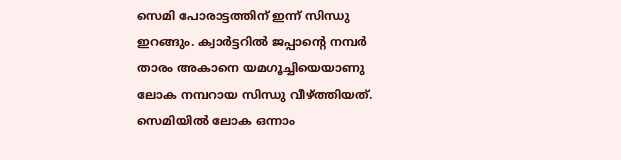സെമി പോരാട്ടത്തിന് ഇന്ന് സിന്ധു ഇറങ്ങും. ക്വാർട്ടറിൽ ജപ്പാന്റെ നമ്പർ താരം അകാനെ യമഗൂച്ചിയെയാണു ലോക നമ്പറായ സിന്ധു വീഴ്ത്തിയത്. സെമിയിൽ ലോക ഒന്നാം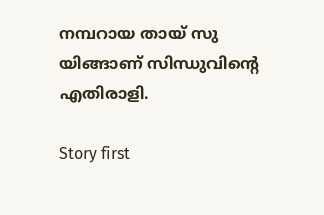നമ്പറായ തായ് സു യിങ്ങാണ് സിന്ധുവിന്റെ എതിരാളി.

Story first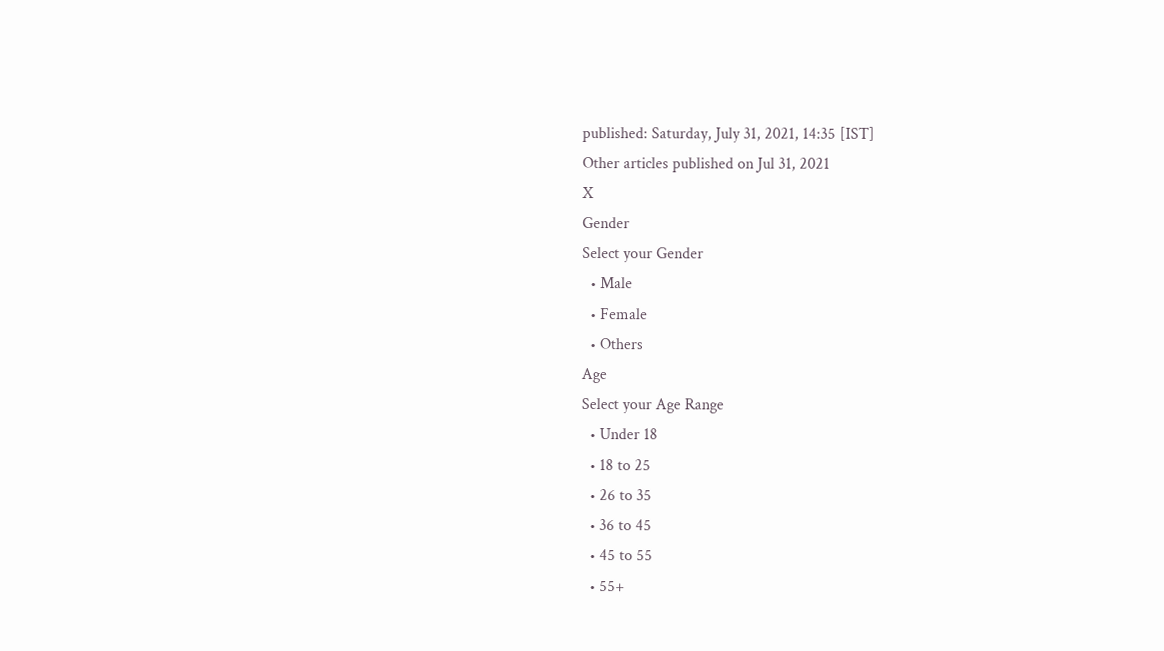published: Saturday, July 31, 2021, 14:35 [IST]
Other articles published on Jul 31, 2021
X
Gender
Select your Gender
  • Male
  • Female
  • Others
Age
Select your Age Range
  • Under 18
  • 18 to 25
  • 26 to 35
  • 36 to 45
  • 45 to 55
  • 55+